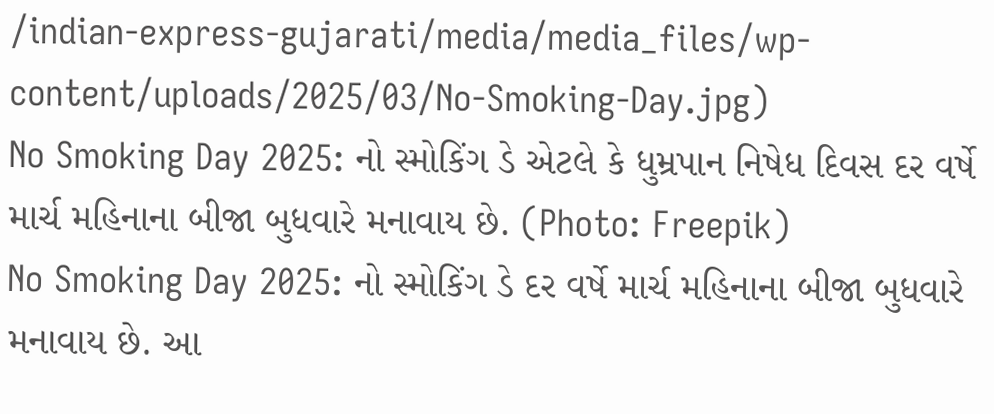/indian-express-gujarati/media/media_files/wp-content/uploads/2025/03/No-Smoking-Day.jpg)
No Smoking Day 2025: નો સ્મોકિંગ ડે એટલે કે ધુમ્રપાન નિષેધ દિવસ દર વર્ષે માર્ચ મહિનાના બીજા બુધવારે મનાવાય છે. (Photo: Freepik)
No Smoking Day 2025: નો સ્મોકિંગ ડે દર વર્ષે માર્ચ મહિનાના બીજા બુધવારે મનાવાય છે. આ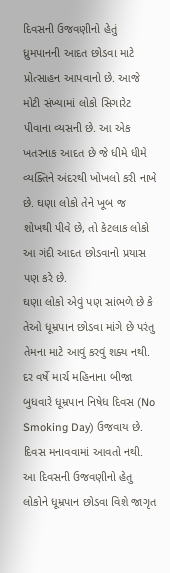દિવસની ઉજવણીનો હેતું ધ્રુમપાનની આદત છોડવા માટે પ્રોત્સાહન આપવાનો છે. આજે મોટી સંખ્યામાં લોકો સિગારેટ પીવાના વ્યસની છે. આ એક ખતરનાક આદત છે જે ધીમે ધીમે વ્યક્તિને અંદરથી ખોખલો કરી નાખે છે. ઘણા લોકો તેને ખૂબ જ શોખથી પીવે છે, તો કેટલાક લોકો આ ગંદી આદત છોડવાનો પ્રયાસ પણ કરે છે.
ઘણા લોકો એવું પણ સાંભળે છે કે તેઓ ધૂમ્રપાન છોડવા માંગે છે પરંતુ તેમના માટે આવું કરવું શક્ય નથી. દર વર્ષે માર્ચ મહિનાના બીજા બુધવારે ધૂમ્રપાન નિષેધ દિવસ (No Smoking Day) ઉજવાય છે. દિવસ મનાવવામાં આવતો નથી. આ દિવસની ઉજવણીનો હેતુ લોકોને ધૂમ્રપાન છોડવા વિશે જાગૃત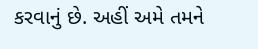કરવાનું છે. અહીં અમે તમને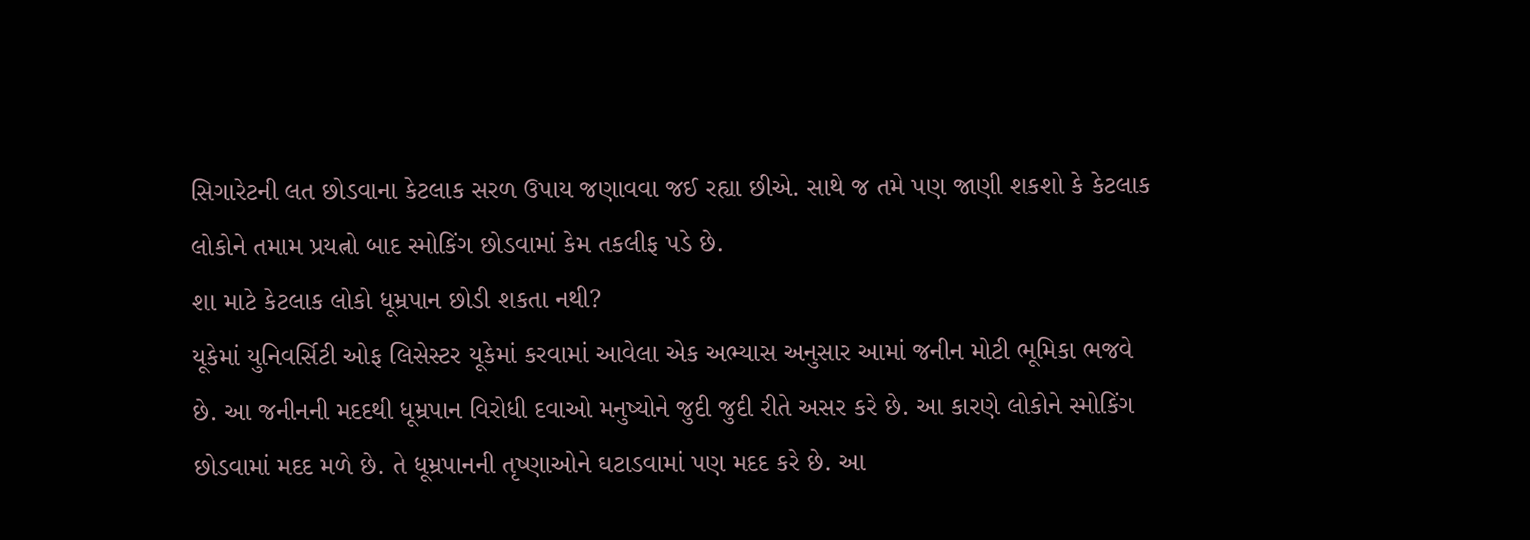સિગારેટની લત છોડવાના કેટલાક સરળ ઉપાય જણાવવા જઈ રહ્યા છીએ. સાથે જ તમે પણ જાણી શકશો કે કેટલાક લોકોને તમામ પ્રયત્નો બાદ સ્મોકિંગ છોડવામાં કેમ તકલીફ પડે છે.
શા માટે કેટલાક લોકો ધૂમ્રપાન છોડી શકતા નથી?
યૂકેમાં યુનિવર્સિટી ઓફ લિસેસ્ટર યૂકેમાં કરવામાં આવેલા એક અભ્યાસ અનુસાર આમાં જનીન મોટી ભૂમિકા ભજવે છે. આ જનીનની મદદથી ધૂમ્રપાન વિરોધી દવાઓ મનુષ્યોને જુદી જુદી રીતે અસર કરે છે. આ કારણે લોકોને સ્મોકિંગ છોડવામાં મદદ મળે છે. તે ધૂમ્રપાનની તૃષ્ણાઓને ઘટાડવામાં પણ મદદ કરે છે. આ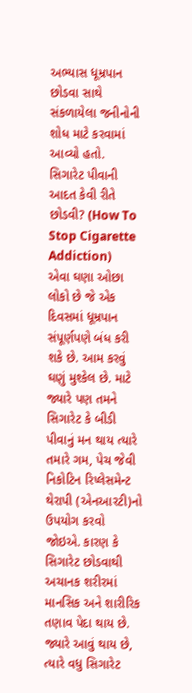અભ્યાસ ધૂમ્રપાન છોડવા સાથે સંકળાયેલા જનીનોની શોધ માટે કરવામાં આવ્યો હતો.
સિગારેટ પીવાની આદત કેવી રીતે છોડવી? (How To Stop Cigarette Addiction)
એવા ઘણા ઓછા લોકો છે જે એક દિવસમાં ધૂમ્રપાન સંપૂર્ણપણે બંધ કરી શકે છે. આમ કરવું ઘણું મુશ્કેલ છે. માટે જ્યારે પણ તમને સિગારેટ કે બીડી પીવાનું મન થાય ત્યારે તમારે ગમ, પેચ જેવી નિકોટિન રિપ્લેસમેન્ટ થેરાપી (એનઆરટી)નો ઉપયોગ કરવો જોઇએ. કારણ કે સિગારેટ છોડવાથી અચાનક શરીરમાં માનસિક અને શારીરિક તણાવ પેદા થાય છે. જ્યારે આવું થાય છે, ત્યારે વધુ સિગારેટ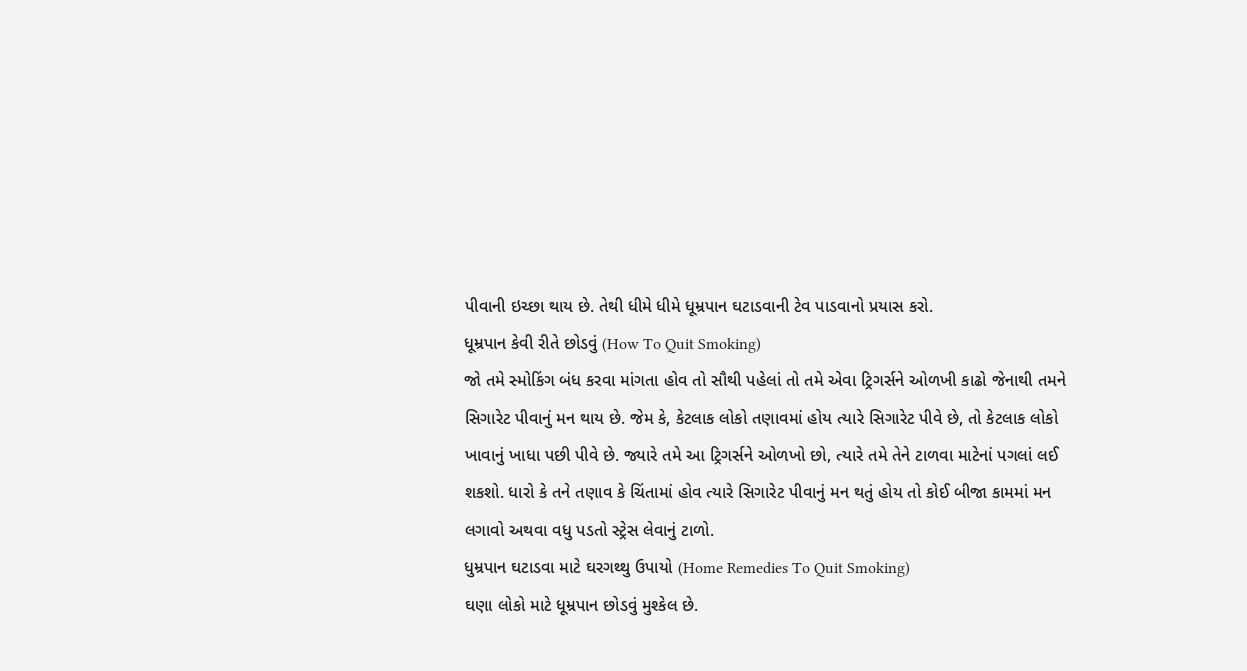પીવાની ઇચ્છા થાય છે. તેથી ધીમે ધીમે ધૂમ્રપાન ઘટાડવાની ટેવ પાડવાનો પ્રયાસ કરો.
ધૂમ્રપાન કેવી રીતે છોડવું (How To Quit Smoking)
જો તમે સ્મોકિંગ બંધ કરવા માંગતા હોવ તો સૌથી પહેલાં તો તમે એવા ટ્રિગર્સને ઓળખી કાઢો જેનાથી તમને સિગારેટ પીવાનું મન થાય છે. જેમ કે, કેટલાક લોકો તણાવમાં હોય ત્યારે સિગારેટ પીવે છે, તો કેટલાક લોકો ખાવાનું ખાધા પછી પીવે છે. જ્યારે તમે આ ટ્રિગર્સને ઓળખો છો, ત્યારે તમે તેને ટાળવા માટેનાં પગલાં લઈ શકશો. ધારો કે તને તણાવ કે ચિંતામાં હોવ ત્યારે સિગારેટ પીવાનું મન થતું હોય તો કોઈ બીજા કામમાં મન લગાવો અથવા વધુ પડતો સ્ટ્રેસ લેવાનું ટાળો.
ધુમ્રપાન ઘટાડવા માટે ઘરગથ્થુ ઉપાયો (Home Remedies To Quit Smoking)
ઘણા લોકો માટે ધૂમ્રપાન છોડવું મુશ્કેલ છે.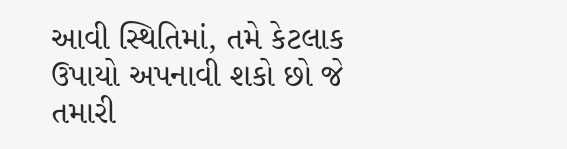આવી સ્થિતિમાં, તમે કેટલાક ઉપાયો અપનાવી શકો છો જે તમારી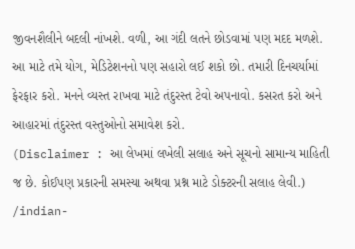જીવનશૈલીને બદલી નાંખશે. વળી, આ ગંદી લતને છોડવામાં પણ મદદ મળશે. આ માટે તમે યોગ, મેડિટેશનનો પણ સહારો લઈ શકો છો. તમારી દિનચર્યામાં ફેરફાર કરો. મનને વ્યસ્ત રાખવા માટે તંદુરસ્ત ટેવો અપનાવો. કસરત કરો અને આહારમાં તંદુરસ્ત વસ્તુઓનો સમાવેશ કરો.
(Disclaimer : આ લેખમાં લખેલી સલાહ અને સૂચનો સામાન્ય માહિતી જ છે. કોઈપણ પ્રકારની સમસ્યા અથવા પ્રશ્ન માટે ડોક્ટરની સલાહ લેવી.)
/indian-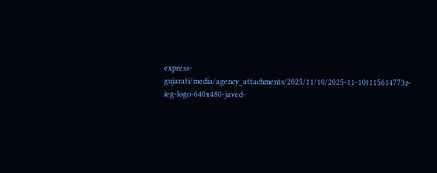express-gujarati/media/agency_attachments/2025/11/10/2025-11-10t115614773z-ieg-logo-640x480-javed-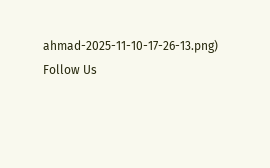ahmad-2025-11-10-17-26-13.png)
Follow Us